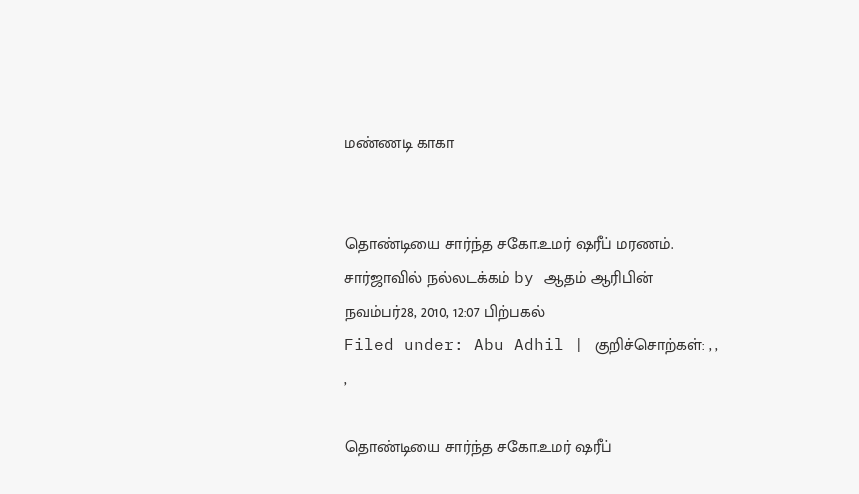மண்ணடி காகா


தொண்டியை சார்ந்த சகோ.உமர் ஷரீப் மரணம். சார்ஜாவில் நல்லடக்கம் by ஆதம் ஆரிபின்
நவம்பர்28, 2010, 12:07 பிற்பகல்
Filed under: Abu Adhil | குறிச்சொற்கள்: , , ,

தொண்டியை சார்ந்த சகோ.உமர் ஷரீப்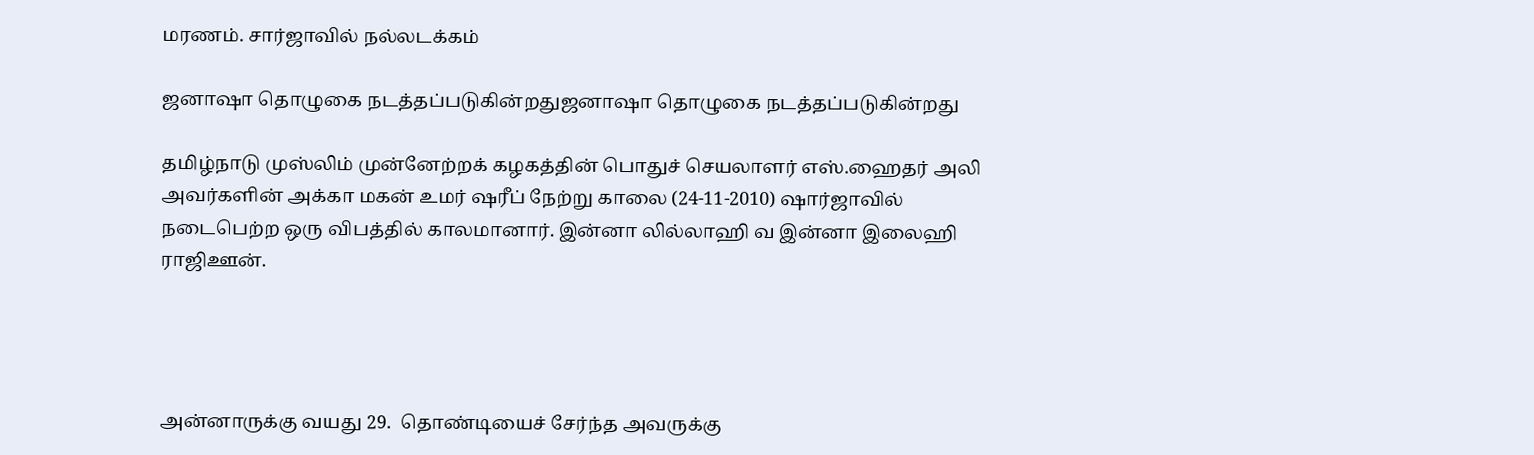மரணம். சார்ஜாவில் நல்லடக்கம்

ஜனாஷா தொழுகை நடத்தப்படுகின்றதுஜனாஷா தொழுகை நடத்தப்படுகின்றது

தமிழ்நாடு முஸ்லிம் முன்னேற்றக் கழகத்தின் பொதுச் செயலாளர் எஸ்.ஹைதர் அலி அவர்களின் அக்கா மகன் உமர் ஷரீப் நேற்று காலை (24-11-2010) ஷார்ஜாவில் நடைபெற்ற ஒரு விபத்தில் காலமானார். இன்னா லில்லாஹி வ இன்னா இலைஹி ராஜிஊன்.




அன்னாருக்கு வயது 29.  தொண்டியைச் சேர்ந்த அவருக்கு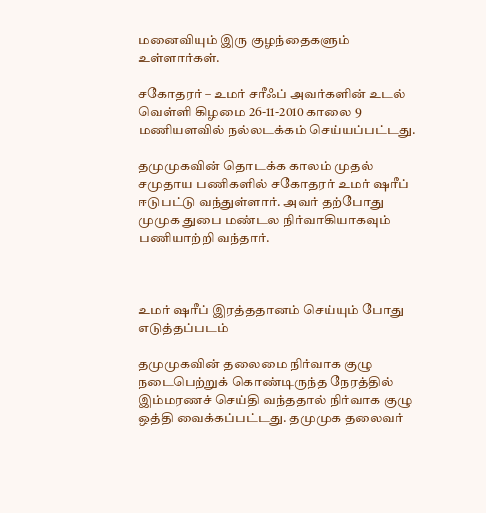மனைவியும் இரு குழந்தைகளும் உள்ளார்கள்.

சகோதரர் – உமர் சரீஃப் அவர்களின் உடல் வெள்ளி கிழமை 26-11-2010 காலை 9 மணியளவில் நல்லடக்கம் செய்யப்பட்டது.

தமுமுகவின் தொடக்க காலம் முதல் சமுதாய பணிகளில் சகோதரர் உமர் ஷரீப் ஈடுபட்டு வந்துள்ளார். அவர் தற்போது முமுக துபை மண்டல நிர்வாகியாகவும் பணியாற்றி வந்தார்.



உமர் ஷரீப் இரத்ததானம் செய்யும் போது எடுத்தப்படம்

தமுமுகவின் தலைமை நிர்வாக குழு நடைபெற்றுக் கொண்டிருந்த நேரத்தில் இம்மரணச் செய்தி வந்ததால் நிர்வாக குழு ஒத்தி வைக்கப்பட்டது. தமுமுக தலைவர்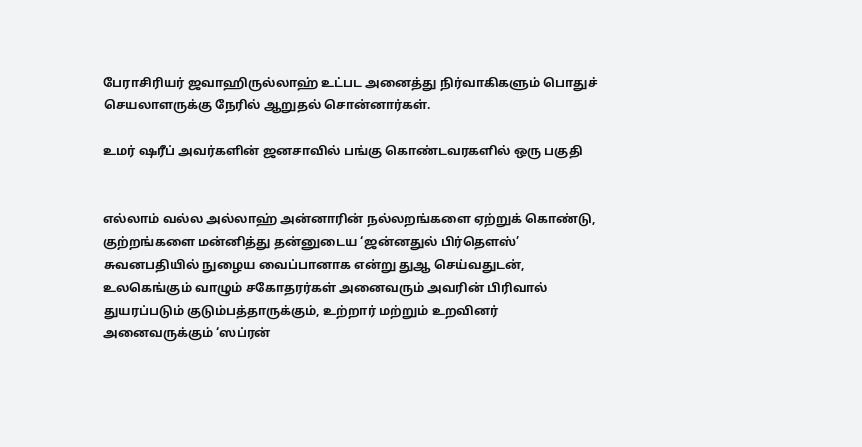பேராசிரியர் ஜவாஹிருல்லாஹ் உட்பட அனைத்து நிர்வாகிகளும் பொதுச் செயலாளருக்கு நேரில் ஆறுதல் சொன்னார்கள்.

உமர் ஷரீப் அவர்களின் ஜனசாவில் பங்கு கொண்டவரகளில் ஒரு பகுதி


எல்லாம் வல்ல அல்லாஹ் அன்னாரின் நல்லறங்களை ஏற்றுக் கொண்டு, குற்றங்களை மன்னித்து தன்னுடைய ‘ஜ‌ன்ன‌துல் பிர்தௌஸ்’ சுவனபதியில் நுழைய வைப்பானாக என்று துஆ செய்வதுடன், உலகெங்கும் வாழும் சகோதரர்கள் அனைவரும் அவரின் பிரிவால் துயரப்படும் குடும்பத்தாருக்கும், உற்றார் மற்றும் உறவினர் அனைவருக்கும் ‘ஸப்ரன்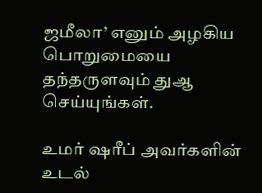ஜமீலா’ எனும் அழகிய பொறுமையை தந்தருளவும் துஆ செய்யுங்கள்.

உமர் ஷரீப் அவர்களின் உடல்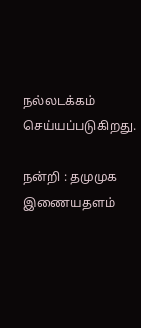நல்லடக்கம் செய்யப்படுகிறது.

நன்றி : தமுமுக இணையதளம்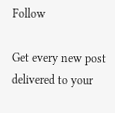Follow

Get every new post delivered to your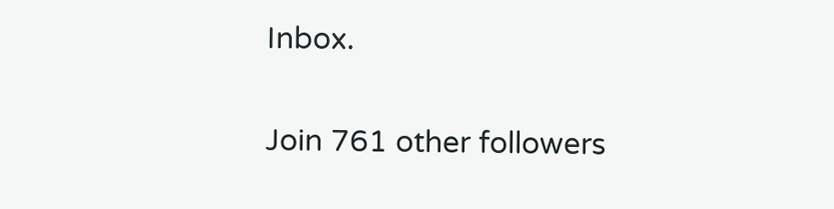Inbox.

Join 761 other followers